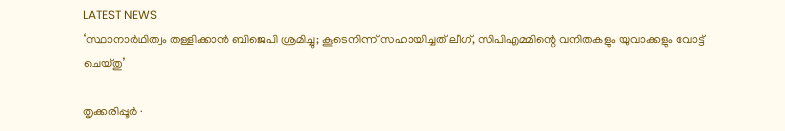LATEST NEWS
‘സ്ഥാനാർഥിത്വം തള്ളിക്കാൻ ബിജെപി ശ്രമിച്ചു; കൂടെനിന്ന് സഹായിച്ചത് ലീഗ്, സിപിഎമ്മിന്റെ വനിതകളും യുവാക്കളും വോട്ട് ചെയ്തു’

തൃക്കരിപ്പൂർ ∙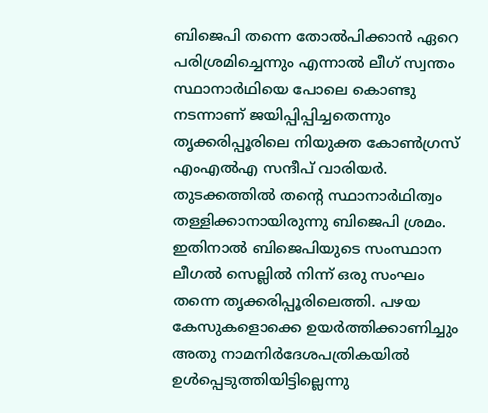ബിജെപി തന്നെ തോൽപിക്കാൻ ഏറെ പരിശ്രമിച്ചെന്നും എന്നാൽ ലീഗ് സ്വന്തം സ്ഥാനാർഥിയെ പോലെ കൊണ്ടു നടന്നാണ് ജയിപ്പിപ്പിച്ചതെന്നും തൃക്കരിപ്പൂരിലെ നിയുക്ത കോൺഗ്രസ് എംഎൽഎ സന്ദീപ് വാരിയർ. തുടക്കത്തിൽ തന്റെ സ്ഥാനാർഥിത്വം തള്ളിക്കാനായിരുന്നു ബിജെപി ശ്രമം. ഇതിനാൽ ബിജെപിയുടെ സംസ്ഥാന ലീഗൽ സെല്ലിൽ നിന്ന് ഒരു സംഘം തന്നെ തൃക്കരിപ്പൂരിലെത്തി. പഴയ കേസുകളൊക്കെ ഉയർത്തിക്കാണിച്ചും അതു നാമനിർദേശപത്രികയിൽ ഉൾപ്പെടുത്തിയിട്ടില്ലെന്നു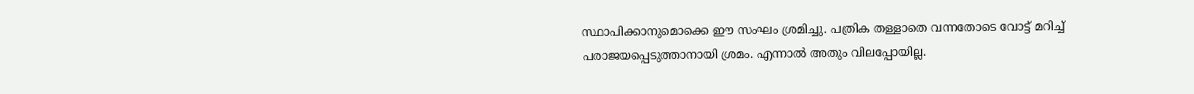സ്ഥാപിക്കാനുമൊക്കെ ഈ സംഘം ശ്രമിച്ചു. പത്രിക തള്ളാതെ വന്നതോടെ വോട്ട് മറിച്ച് പരാജയപ്പെടുത്താനായി ശ്രമം. എന്നാൽ അതും വിലപ്പോയില്ല.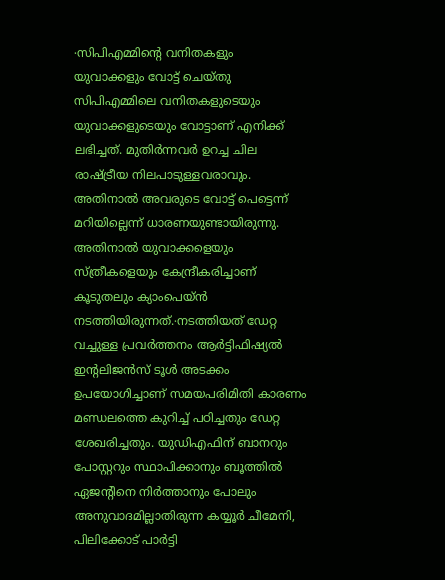∙സിപിഎമ്മിന്റെ വനിതകളും യുവാക്കളും വോട്ട് ചെയ്തു സിപിഎമ്മിലെ വനിതകളുടെയും യുവാക്കളുടെയും വോട്ടാണ് എനിക്ക് ലഭിച്ചത്. മുതിർന്നവർ ഉറച്ച ചില രാഷ്ട്രീയ നിലപാടുള്ളവരാവും. അതിനാൽ അവരുടെ വോട്ട് പെട്ടെന്ന് മറിയില്ലെന്ന് ധാരണയുണ്ടായിരുന്നു. അതിനാൽ യുവാക്കളെയും സ്ത്രീകളെയും കേന്ദ്രീകരിച്ചാണ് കൂടുതലും ക്യാംപെയ്ൻ നടത്തിയിരുന്നത്.∙നടത്തിയത് ഡേറ്റ വച്ചുള്ള പ്രവർത്തനം ആർട്ടിഫിഷ്യൽ ഇന്റലിജൻസ് ടൂൾ അടക്കം ഉപയോഗിച്ചാണ് സമയപരിമിതി കാരണം മണ്ഡലത്തെ കുറിച്ച് പഠിച്ചതും ഡേറ്റ ശേഖരിച്ചതും. യുഡിഎഫിന് ബാനറും പോസ്റ്ററും സ്ഥാപിക്കാനും ബൂത്തിൽ ഏജന്റിനെ നിർത്താനും പോലും അനുവാദമില്ലാതിരുന്ന കയ്യൂർ ചീമേനി, പിലിക്കോട് പാർട്ടി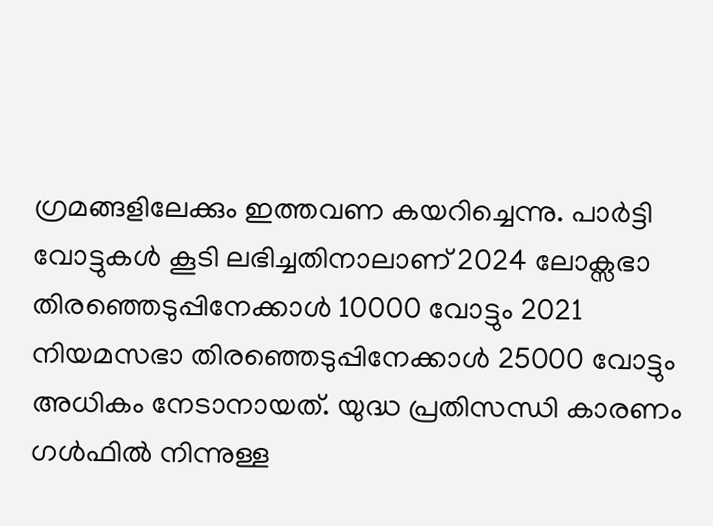ഗ്രമങ്ങളിലേക്കും ഇത്തവണ കയറിച്ചെന്നു. പാർട്ടി വോട്ടുകൾ കൂടി ലഭിച്ചതിനാലാണ് 2024 ലോക്സഭാ തിരഞ്ഞെടുപ്പിനേക്കാൾ 10000 വോട്ടും 2021 നിയമസഭാ തിരഞ്ഞെടുപ്പിനേക്കാൾ 25000 വോട്ടും അധികം നേടാനായത്. യുദ്ധ പ്രതിസന്ധി കാരണം ഗൾഫിൽ നിന്നുള്ള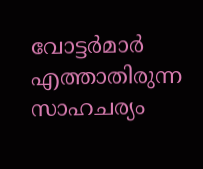വോട്ടർമാർ എത്താതിരുന്ന സാഹചര്യം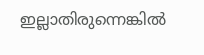ഇല്ലാതിരുന്നെങ്കിൽ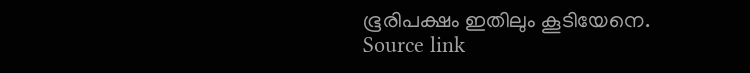ഭൂരിപക്ഷം ഇതിലും കൂടിയേനെ.
Source link